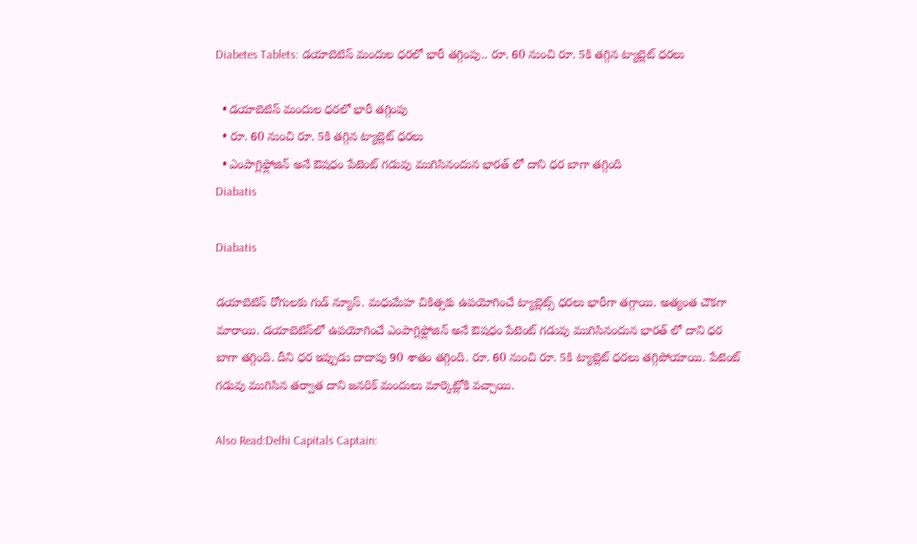Diabetes Tablets: డయాబెటిస్ మందుల ధరలో భారీ తగ్గింపు.. రూ. 60 నుంచి రూ. 5కి తగ్గిన ట్యాబ్లెట్ ధరలు

  • డయాబెటిస్ మందుల ధరలో భారీ తగ్గింపు
  • రూ. 60 నుంచి రూ. 5కి తగ్గిన ట్యాబ్లెట్ ధరలు
  • ఎంపాగ్లిఫ్లోజిన్ అనే ఔషధం పేటెంట్ గడువు ముగిసినందున భారత్ లో దాని ధర బాగా తగ్గింది
Diabatis

Diabatis

డయాబెటిస్ రోగులకు గుడ్ న్యూస్. మధుమేహ చికిత్సకు ఉపయోగించే ట్యాబ్లెట్స్ ధరలు భారీగా తగ్గాయి. అత్యంత చౌకగా మారాయి. డయాబెటిస్‌లో ఉపయోగించే ఎంపాగ్లిఫ్లోజిన్ అనే ఔషధం పేటెంట్ గడువు ముగిసినందున భారత్ లో దాని ధర బాగా తగ్గింది. దీని ధర ఇప్పుడు దాదాపు 90 శాతం తగ్గింది. రూ. 60 నుంచి రూ. 5కి ట్యాబ్లెట్ ధరలు తగ్గిపోయాయి. పేటెంట్ గడువు ముగిసిన తర్వాత దాని జనరిక్ మందులు మార్కెట్లోకి వచ్చాయి.

Also Read:Delhi Capitals Captain: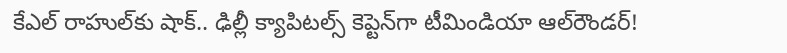కేఎల్‌ రాహుల్‌కు షాక్.. ఢిల్లీ క్యాపిటల్స్ కెప్టెన్‌గా టీమిండియా ఆల్‌రౌండర్‌!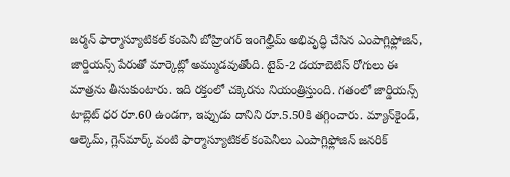జర్మన్ ఫార్మాస్యూటికల్ కంపెనీ బోహ్రింగర్ ఇంగెల్హీమ్ అభివృద్ధి చేసిన ఎంపాగ్లిఫ్లోజిన్, జార్డియన్స్ పేరుతో మార్కెట్లో అమ్ముడవుతోంది. టైప్-2 డయాబెటిస్ రోగులు ఈ మాత్రను తీసుకుంటారు. ఇది రక్తంలో చక్కెరను నియంత్రిస్తుంది. గతంలో జార్డియన్స్ టాబ్లెట్ ధర రూ.60 ఉండగా, ఇప్పుడు దానిని రూ.5.50కి తగ్గించారు. మ్యాన్‌కైండ్, ఆల్కెమ్, గ్లెన్‌మార్క్ వంటి ఫార్మాస్యూటికల్ కంపెనీలు ఎంపాగ్లిఫ్లోజిన్ జనరిక్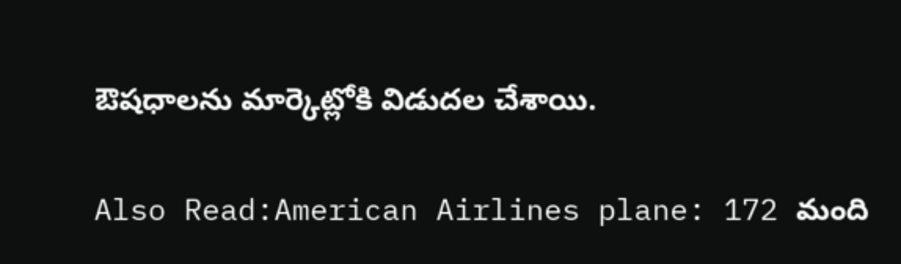ఔషధాలను మార్కెట్లోకి విడుదల చేశాయి.

Also Read:American Airlines plane: 172 మంది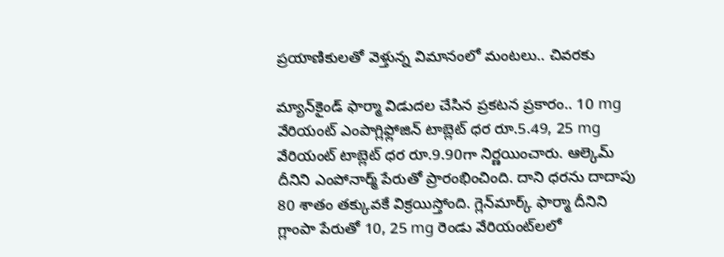ప్రయాణికులతో వెళ్తున్న విమానంలో మంటలు.. చివరకు

మ్యాన్‌కైండ్ ఫార్మా విడుదల చేసిన ప్రకటన ప్రకారం.. 10 mg వేరియంట్ ఎంపాగ్లిఫ్లోజిన్ టాబ్లెట్ ధర రూ.5.49, 25 mg వేరియంట్ టాబ్లెట్ ధర రూ.9.90గా నిర్ణయించారు. ఆల్కెమ్ దీనిని ఎంపోనార్మ్ పేరుతో ప్రారంభించింది. దాని ధరను దాదాపు 80 శాతం తక్కువకే విక్రయిస్తోంది. గ్లెన్‌మార్క్ ఫార్మా దీనిని గ్లాంపా పేరుతో 10, 25 mg రెండు వేరియంట్‌లలో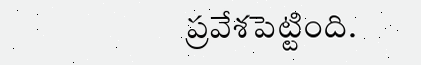ప్రవేశపెట్టింది.